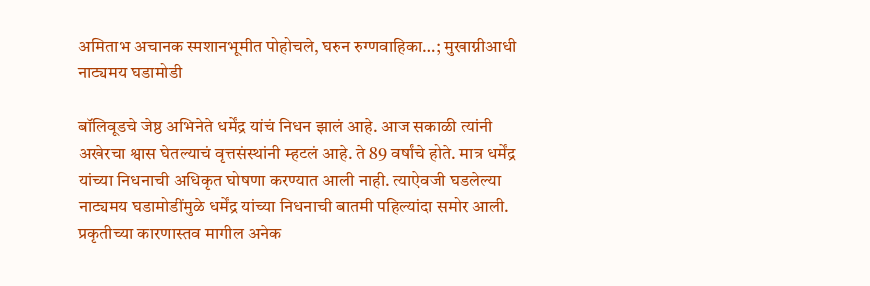अमिताभ अचानक स्मशानभूमीत पोहोचले, घरुन रुग्णवाहिका…; मुखाग्नीआधी नाट्यमय घडामोडी

बॉलिवूडचे जेष्ठ अभिनेते धर्मेंद्र यांचं निधन झालं आहे. आज सकाळी त्यांनी अखेरचा श्वास घेतल्याचं वृत्तसंस्थांनी म्हटलं आहे. ते 89 वर्षांचे होते. मात्र धर्मेंद्र यांच्या निधनाची अधिकृत घोषणा करण्यात आली नाही. त्याऐवजी घडलेल्या नाट्यमय घडामोडींमुळे धर्मेंद्र यांच्या निधनाची बातमी पहिल्यांदा समोर आली. प्रकृतीच्या कारणास्तव मागील अनेक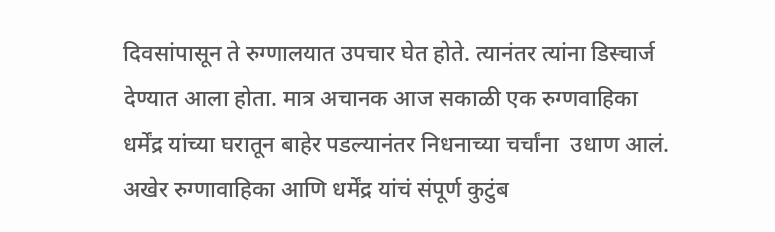दिवसांपासून ते रुग्णालयात उपचार घेत होते. त्यानंतर त्यांना डिस्चार्ज देण्यात आला होता. मात्र अचानक आज सकाळी एक रुग्णवाहिका धर्मेंद्र यांच्या घरातून बाहेर पडल्यानंतर निधनाच्या चर्चांना  उधाण आलं. अखेर रुग्णावाहिका आणि धर्मेंद्र यांचं संपूर्ण कुटुंब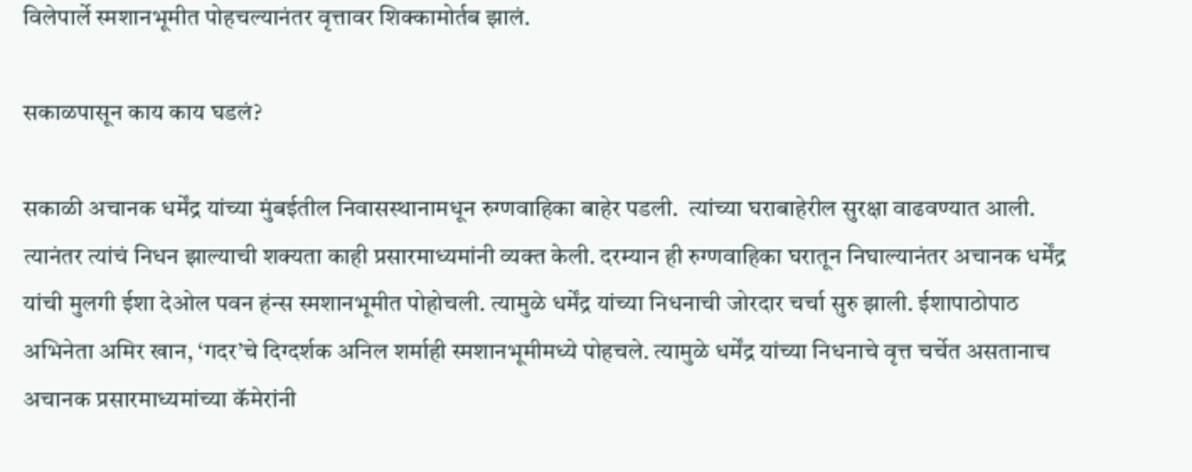विलेपार्ले स्मशानभूमीत पोहचल्यानंतर वृत्तावर शिक्कामोर्तब झालं.

सकाळपासून काय काय घडलं?

सकाळी अचानक धर्मेंद्र यांच्या मुंबईतील निवासस्थानामधून रुग्णवाहिका बाहेर पडली.  त्यांच्या घराबाहेरील सुरक्षा वाढवण्यात आली. त्यानंतर त्यांचं निधन झाल्याची शक्यता काही प्रसारमाध्यमांनी व्यक्त केली. दरम्यान ही रुग्णवाहिका घरातून निघाल्यानंतर अचानक धर्मेंद्र यांची मुलगी ईशा देओल पवन हंन्स स्मशानभूमीत पोहोचली. त्यामुळे धर्मेंद्र यांच्या निधनाची जोरदार चर्चा सुरु झाली. ईशापाठोपाठ अभिनेता अमिर खान, ‘गदर’चे दिग्दर्शक अनिल शर्माही स्मशानभूमीमध्ये पोहचले. त्यामुळे धर्मेंद्र यांच्या निधनाचे वृत्त चर्चेत असतानाच अचानक प्रसारमाध्यमांच्या कॅमेरांनी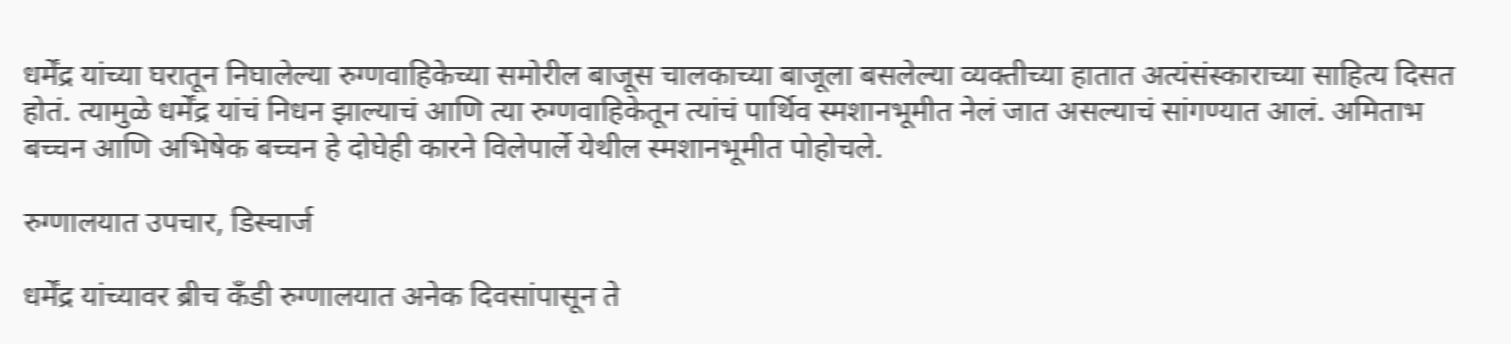धर्मेंद्र यांच्या घरातून निघालेल्या रुग्णवाहिकेच्या समोरील बाजूस चालकाच्या बाजूला बसलेल्या व्यक्तीच्या हातात अत्यंसंस्काराच्या साहित्य दिसत होतं. त्यामुळे धर्मेंद्र यांचं निधन झाल्याचं आणि त्या रुग्णवाहिकेतून त्यांचं पार्थिव स्मशानभूमीत नेलं जात असल्याचं सांगण्यात आलं. अमिताभ बच्चन आणि अभिषेक बच्चन हे दोघेही कारने विलेपार्ले येथील स्मशानभूमीत पोहोचले.

रुग्णालयात उपचार, डिस्चार्ज

धर्मेंद्र यांच्यावर ब्रीच कँडी रुग्णालयात अनेक दिवसांपासून ते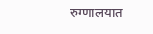रुग्णालयात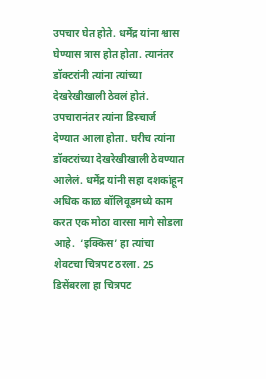उपचार घेत होते. धर्मेंद्र यांना श्वास घेण्यास त्रास होत होता. त्यानंतर डॉक्टरांनी त्यांना त्यांच्या देखरेखीखाली ठेवलं होतं. उपचारानंतर त्यांना डिस्चार्ज देण्यात आला होता. घरीच त्यांना डॉक्टरांच्या देखरेखीखाली ठेवण्यात आलेलं. धर्मेंद्र यांनी सहा दशकांहून अधिक काळ बॉलिवूडमध्ये काम करत एक मोठा वारसा मागे सोडला आहे.  ‘इक्किस’ हा त्यांचा शेवटचा चित्रपट ठरला. 25 डिसेंबरला हा चित्रपट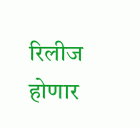रिलीज होणार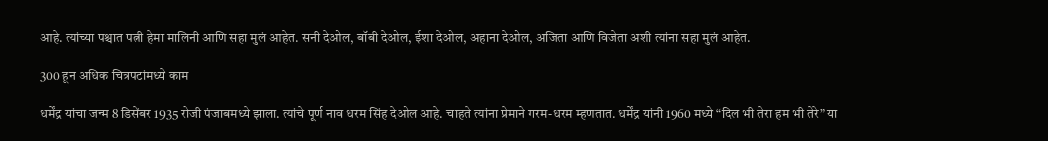आहे. त्यांच्या पश्चात पत्नी हेमा मालिनी आणि सहा मुलं आहेत. सनी देओल, बॉबी देओल, ईशा देओल, अहाना देओल, अजिता आणि विजेता अशी त्यांना सहा मुलं आहेत.

300 हून अधिक चित्रपटांमध्ये काम

धर्मेंद्र यांचा जन्म 8 डिसेंबर 1935 रोजी पंजाबमध्ये झाला. त्यांचे पूर्ण नाव धरम सिंह देओल आहे. चाहते त्यांना प्रेमाने गरम-धरम म्हणतात. धर्मेंद्र यांनी 1960 मध्ये “दिल भी तेरा हम भी तेरे” या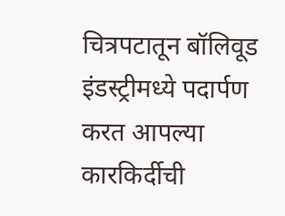चित्रपटातून बॉलिवूड इंडस्ट्रीमध्ये पदार्पण करत आपल्या कारकिर्दीची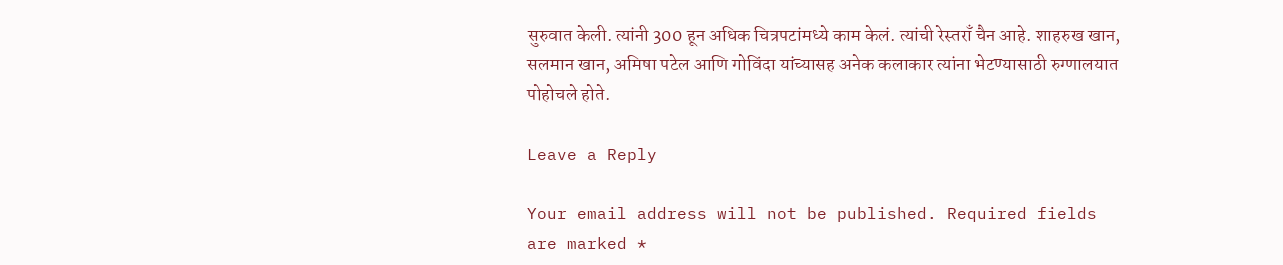सुरुवात केली. त्यांनी 300 हून अधिक चित्रपटांमध्ये काम केलं. त्यांची रेस्तराँ चैन आहे. शाहरुख खान, सलमान खान, अमिषा पटेल आणि गोविंदा यांच्यासह अनेक कलाकार त्यांना भेटण्यासाठी रुग्णालयात पोहोचले होते.

Leave a Reply

Your email address will not be published. Required fields are marked *